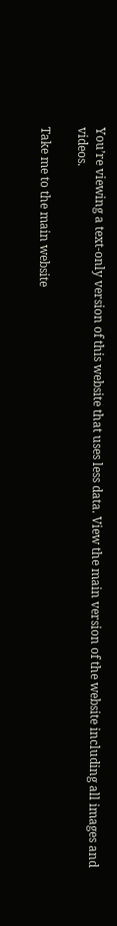You’re viewing a text-only version of this website that uses less data. View the main version of the website including all images and videos.

Take me to the main website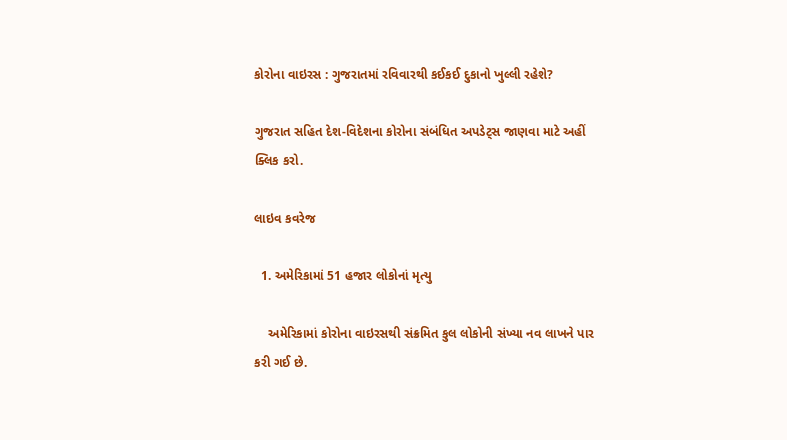કોરોના વાઇરસ : ગુજરાતમાં રવિવારથી કઈકઈ દુકાનો ખુલ્લી રહેશે?

ગુજરાત સહિત દેશ-વિદેશના કોરોના સંબંધિત અપડેટ્સ જાણવા માટે અહીં ક્લિક કરો.

લાઇવ કવરેજ

  1. અમેરિકામાં 51 હજાર લોકોનાં મૃત્યુ

    અમેરિકામાં કોરોના વાઇરસથી સંક્રમિત કુલ લોકોની સંખ્યા નવ લાખને પાર કરી ગઈ છે.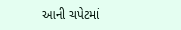આની ચપેટમાં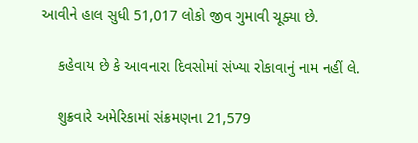આવીને હાલ સુધી 51,017 લોકો જીવ ગુમાવી ચૂક્યા છે.

    કહેવાય છે કે આવનારા દિવસોમાં સંખ્યા રોકાવાનું નામ નહીં લે.

    શુક્રવારે અમેરિકામાં સંક્રમણના 21,579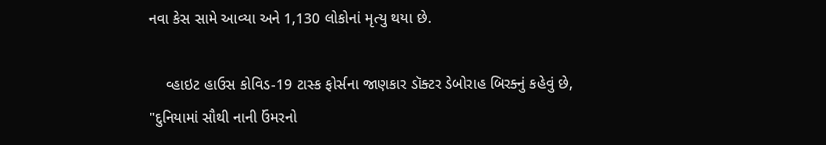નવા કેસ સામે આવ્યા અને 1,130 લોકોનાં મૃત્યુ થયા છે.

    વ્હાઇટ હાઉસ કોવિડ-19 ટાસ્ક ફોર્સના જાણકાર ડૉક્ટર ડેબોરાહ બિરક્નું કહેવું છે, "દુનિયામાં સૌથી નાની ઉંમરનો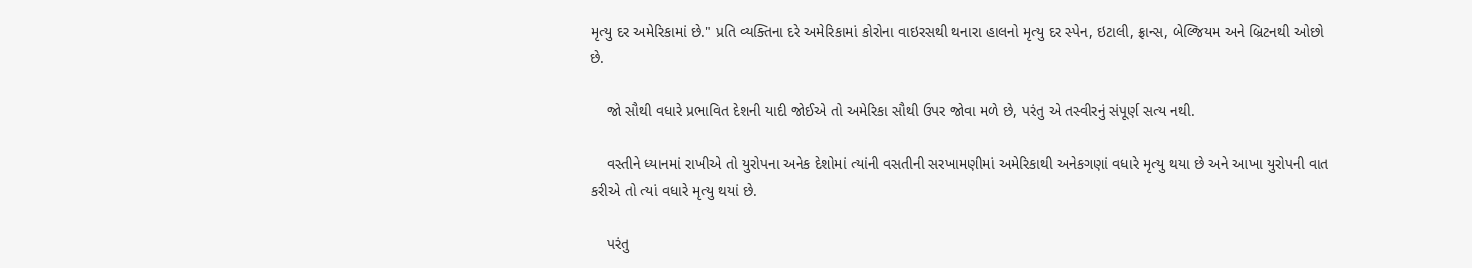મૃત્યુ દર અમેરિકામાં છે." પ્રતિ વ્યક્તિના દરે અમેરિકામાં કોરોના વાઇરસથી થનારા હાલનો મૃત્યુ દર સ્પેન, ઇટાલી, ફ્રાન્સ, બેલ્જિયમ અને બ્રિટનથી ઓછો છે.

    જો સૌથી વધારે પ્રભાવિત દેશની યાદી જોઈએ તો અમેરિકા સૌથી ઉપર જોવા મળે છે, પરંતુ એ તસ્વીરનું સંપૂર્ણ સત્ય નથી.

    વસ્તીને ધ્યાનમાં રાખીએ તો યુરોપના અનેક દેશોમાં ત્યાંની વસતીની સરખામણીમાં અમેરિકાથી અનેકગણાં વધારે મૃત્યુ થયા છે અને આખા યુરોપની વાત કરીએ તો ત્યાં વધારે મૃત્યુ થયાં છે.

    પરંતુ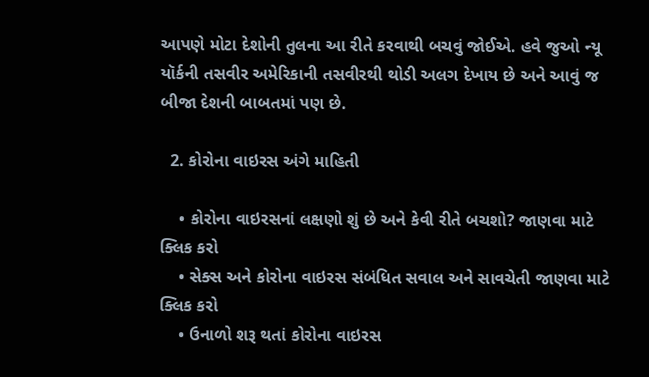આપણે મોટા દેશોની તુલના આ રીતે કરવાથી બચવું જોઈએ. હવે જુઓ ન્યૂ યૉર્કની તસવીર અમેરિકાની તસવીરથી થોડી અલગ દેખાય છે અને આવું જ બીજા દેશની બાબતમાં પણ છે.

  2. કોરોના વાઇરસ અંગે માહિતી

    • કોરોના વાઇરસનાં લક્ષણો શું છે અને કેવી રીતે બચશો? જાણવા માટે ક્લિક કરો
    • સેક્સ અને કોરોના વાઇરસ સંબંધિત સવાલ અને સાવચેતી જાણવા માટે ક્લિક કરો
    • ઉનાળો શરૂ થતાં કોરોના વાઇરસ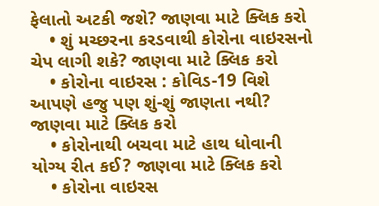ફેલાતો અટકી જશે? જાણવા માટે ક્લિક કરો
    • શું મચ્છરના કરડવાથી કોરોના વાઇરસનો ચેપ લાગી શકે? જાણવા માટે ક્લિક કરો
    • કોરોના વાઇરસ : કોવિડ-19 વિશે આપણે હજુ પણ શું-શું જાણતા નથી? જાણવા માટે ક્લિક કરો
    • કોરોનાથી બચવા માટે હાથ ધોવાની યોગ્ય રીત કઈ? જાણવા માટે ક્લિક કરો
    • કોરોના વાઇરસ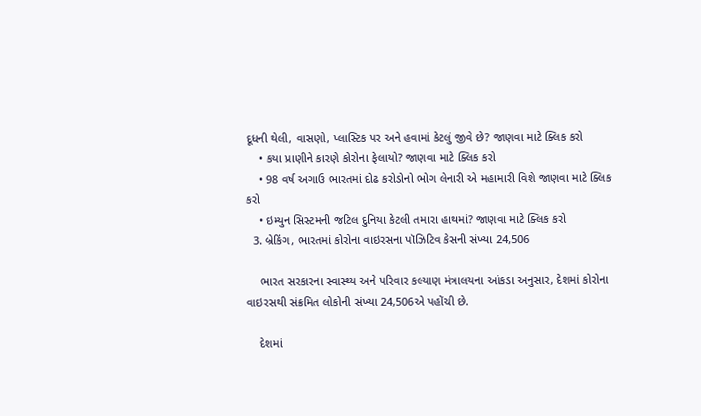દૂધની થેલી, વાસણો, પ્લાસ્ટિક પર અને હવામાં કેટલું જીવે છે? જાણવા માટે ક્લિક કરો
    • કયા પ્રાણીને કારણે કોરોના ફેલાયો? જાણવા માટે ક્લિક કરો
    • 98 વર્ષ અગાઉ ભારતમાં દોઢ કરોડોનો ભોગ લેનારી એ મહામારી વિશે જાણવા માટે ક્લિક કરો
    • ઇમ્યુન સિસ્ટમની જટિલ દુનિયા કેટલી તમારા હાથમાં? જાણવા માટે ક્લિક કરો
  3. બ્રેકિંગ, ભારતમાં કોરોના વાઇરસના પૉઝિટિવ કેસની સંખ્યા 24,506

    ભારત સરકારના સ્વાસ્થ્ય અને પરિવાર કલ્યાણ મંત્રાલયના આંકડા અનુસાર, દેશમાં કોરોના વાઇરસથી સંક્રમિત લોકોની સંખ્યા 24,506એ પહોંચી છે.

    દેશમાં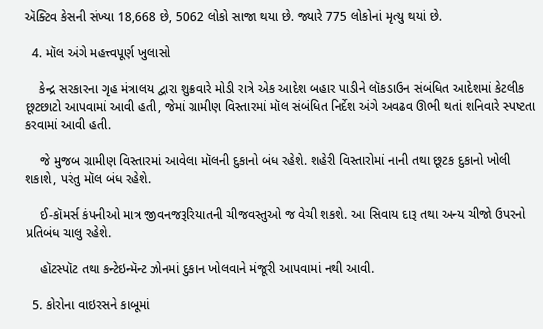ઍક્ટિવ કેસની સંખ્યા 18,668 છે, 5062 લોકો સાજા થયા છે. જ્યારે 775 લોકોનાં મૃત્યુ થયાં છે.

  4. મૉલ અંગે મહત્ત્વપૂર્ણ ખુલાસો

    કેન્દ્ર સરકારના ગૃહ મંત્રાલય દ્વારા શુક્રવારે મોડી રાત્રે એક આદેશ બહાર પાડીને લૉકડાઉન સંબંધિત આદેશમાં કેટલીક છૂટછાટો આપવામાં આવી હતી, જેમાં ગ્રામીણ વિસ્તારમાં મૉલ સંબંધિત નિર્દેશ અંગે અવઢવ ઊભી થતાં શનિવારે સ્પષ્ટતા કરવામાં આવી હતી.

    જે મુજબ ગ્રામીણ વિસ્તારમાં આવેલા મૉલની દુકાનો બંધ રહેશે. શહેરી વિસ્તારોમાં નાની તથા છૂટક દુકાનો ખોલી શકાશે, પરંતુ મૉલ બંધ રહેશે.

    ઈ-કૉમર્સ કંપનીઓ માત્ર જીવનજરૂરિયાતની ચીજવસ્તુઓ જ વેચી શકશે. આ સિવાય દારૂ તથા અન્ય ચીજો ઉપરનો પ્રતિબંધ ચાલુ રહેશે.

    હૉટસ્પૉટ તથા કન્ટેઇન્મૅન્ટ ઝોનમાં દુકાન ખોલવાને મંજૂરી આપવામાં નથી આવી.

  5. કોરોના વાઇરસને કાબૂમાં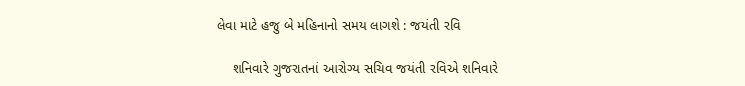લેવા માટે હજુ બે મહિનાનો સમય લાગશે : જયંતી રવિ

    શનિવારે ગુજરાતનાં આરોગ્ય સચિવ જયંતી રવિએ શનિવારે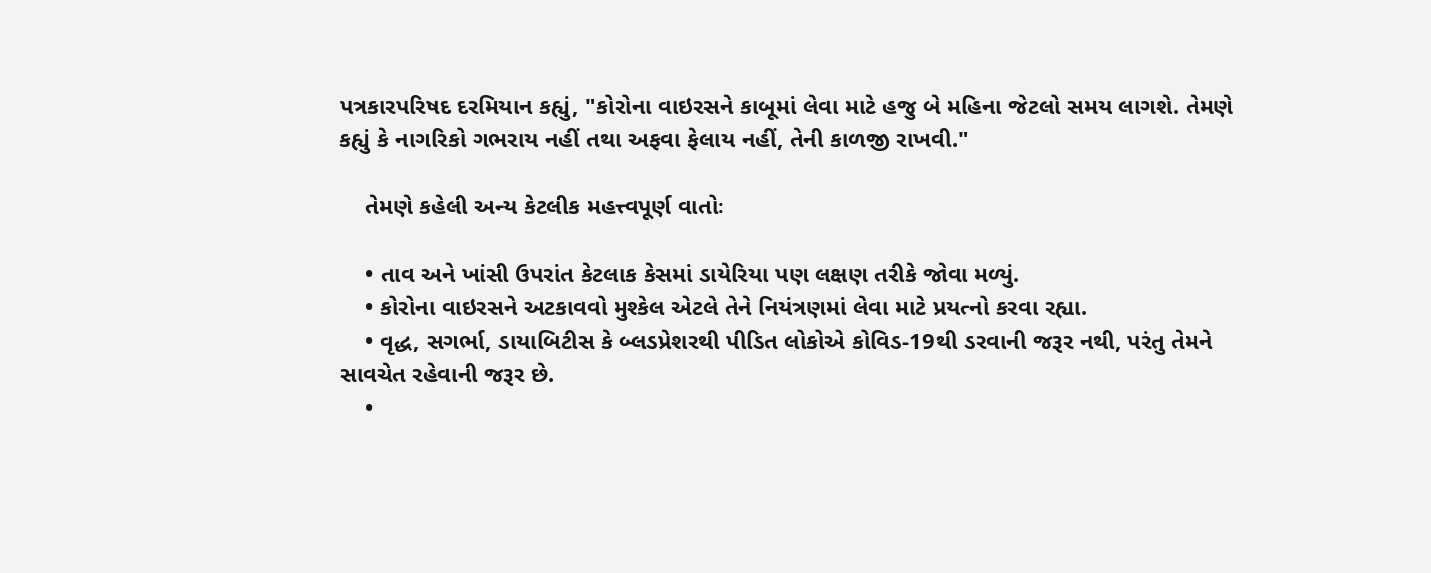પત્રકારપરિષદ દરમિયાન કહ્યું, "કોરોના વાઇરસને કાબૂમાં લેવા માટે હજુ બે મહિના જેટલો સમય લાગશે. તેમણે કહ્યું કે નાગરિકો ગભરાય નહીં તથા અફવા ફેલાય નહીં, તેની કાળજી રાખવી."

    તેમણે કહેલી અન્ય કેટલીક મહત્ત્વપૂર્ણ વાતોઃ

    • તાવ અને ખાંસી ઉપરાંત કેટલાક કેસમાં ડાયેરિયા પણ લક્ષણ તરીકે જોવા મળ્યું.
    • કોરોના વાઇરસને અટકાવવો મુશ્કેલ એટલે તેને નિયંત્રણમાં લેવા માટે પ્રયત્નો કરવા રહ્યા.
    • વૃદ્ધ, સગર્ભા, ડાયાબિટીસ કે બ્લડપ્રેશરથી પીડિત લોકોએ કોવિડ-19થી ડરવાની જરૂર નથી, પરંતુ તેમને સાવચેત રહેવાની જરૂર છે.
    •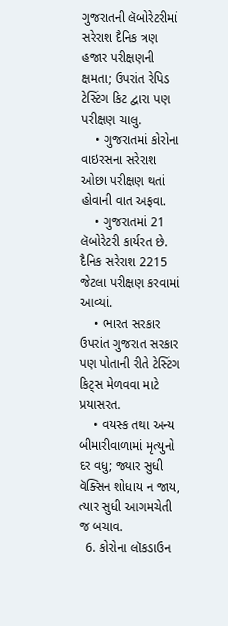ગુજરાતની લૅબોરેટરીમાં સરેરાશ દૈનિક ત્રણ હજાર પરીક્ષણની ક્ષમતા; ઉપરાંત રેપિડ ટેસ્ટિંગ કિટ દ્વારા પણ પરીક્ષણ ચાલુ.
    • ગુજરાતમાં કોરોના વાઇરસના સરેરાશ ઓછા પરીક્ષણ થતાં હોવાની વાત અફવા.
    • ગુજરાતમાં 21 લૅબોરેટરી કાર્યરત છે. દૈનિક સરેરાશ 2215 જેટલા પરીક્ષણ કરવામાં આવ્યાં.
    • ભારત સરકાર ઉપરાંત ગુજરાત સરકાર પણ પોતાની રીતે ટેસ્ટિંગ કિટ્સ મેળવવા માટે પ્રયાસરત.
    • વયસ્ક તથા અન્ય બીમારીવાળામાં મૃત્યુનો દર વધુ; જ્યાર સુધી વૅક્સિન શોધાય ન જાય, ત્યાર સુધી આગમચેતી જ બચાવ.
  6. કોરોના લૉકડાઉન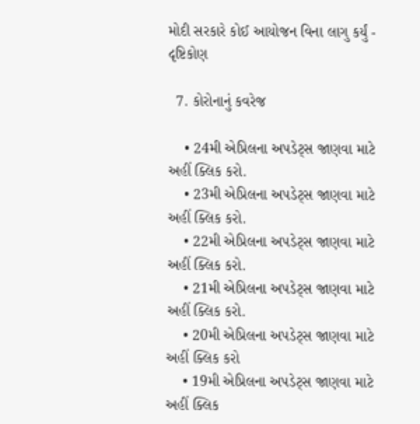મોદી સરકારે કોઈ આયોજન વિના લાગુ કર્યું - દૃષ્ટિકોણ

  7. કોરોનાનું કવરેજ

    • 24મી એપ્રિલના અપડેટ્સ જાણવા માટે અહીં ક્લિક કરો.
    • 23મી એપ્રિલના અપડેટ્સ જાણવા માટે અહીં ક્લિક કરો.
    • 22મી એપ્રિલના અપડેટ્સ જાણવા માટે અહીં ક્લિક કરો.
    • 21મી એપ્રિલના અપડેટ્સ જાણવા માટે અહીં ક્લિક કરો.
    • 20મી એપ્રિલના અપડેટ્સ જાણવા માટે અહીં ક્લિક કરો
    • 19મી એપ્રિલના અપડેટ્સ જાણવા માટે અહીં ક્લિક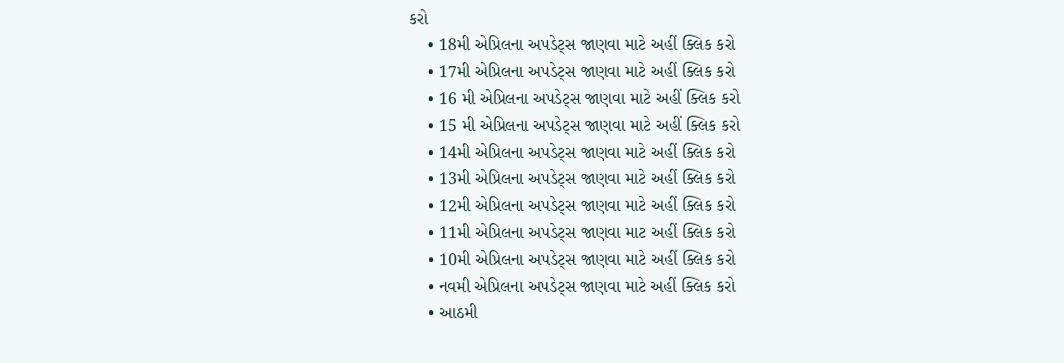કરો
    • 18મી એપ્રિલના અપડેટ્સ જાણવા માટે અહીં ક્લિક કરો
    • 17મી એપ્રિલના અપડેટ્સ જાણવા માટે અહીં ક્લિક કરો
    • 16 મી એપ્રિલના અપડેટ્સ જાણવા માટે અહીં ક્લિક કરો
    • 15 મી એપ્રિલના અપડેટ્સ જાણવા માટે અહીં ક્લિક કરો
    • 14મી એપ્રિલના અપડેટ્સ જાણવા માટે અહીં ક્લિક કરો
    • 13મી એપ્રિલના અપડેટ્સ જાણવા માટે અહીં ક્લિક કરો
    • 12મી એપ્રિલના અપડેટ્સ જાણવા માટે અહીં ક્લિક કરો
    • 11મી એપ્રિલના અપડેટ્સ જાણવા માટ અહીં ક્લિક કરો
    • 10મી એપ્રિલના અપડેટ્સ જાણવા માટે અહીં ક્લિક કરો
    • નવમી એપ્રિલના અપડેટ્સ જાણવા માટે અહીં ક્લિક કરો
    • આઠમી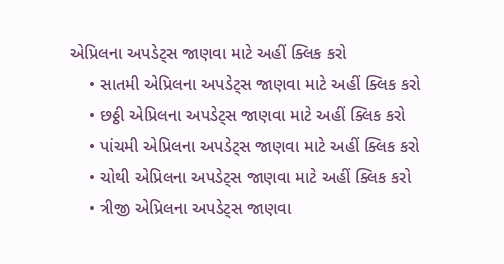એપ્રિલના અપડેટ્સ જાણવા માટે અહીં ક્લિક કરો
    • સાતમી એપ્રિલના અપડેટ્સ જાણવા માટે અહીં ક્લિક કરો
    • છઠ્ઠી એપ્રિલના અપડેટ્સ જાણવા માટે અહીં ક્લિક કરો
    • પાંચમી એપ્રિલના અપડેટ્સ જાણવા માટે અહીં ક્લિક કરો
    • ચોથી એપ્રિલના અપડેટ્સ જાણવા માટે અહીં ક્લિક કરો
    • ત્રીજી એપ્રિલના અપડેટ્સ જાણવા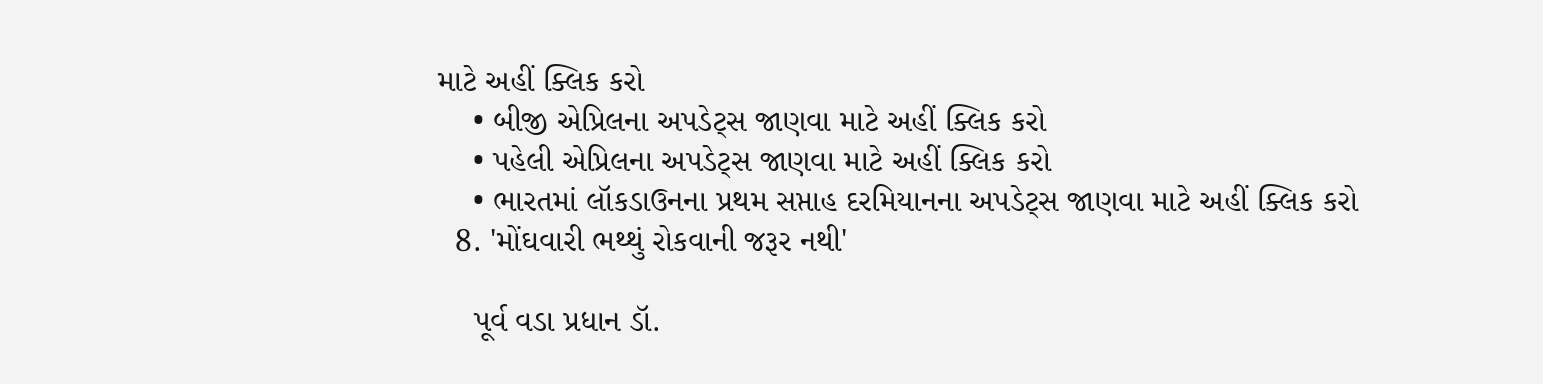માટે અહીં ક્લિક કરો
    • બીજી એપ્રિલના અપડેટ્સ જાણવા માટે અહીં ક્લિક કરો
    • પહેલી એપ્રિલના અપડેટ્સ જાણવા માટે અહીં ક્લિક કરો
    • ભારતમાં લૉકડાઉનના પ્રથમ સપ્તાહ દરમિયાનના અપડેટ્સ જાણવા માટે અહીં ક્લિક કરો
  8. 'મોંઘવારી ભથ્થું રોકવાની જરૂર નથી'

    પૂર્વ વડા પ્રધાન ડૉ.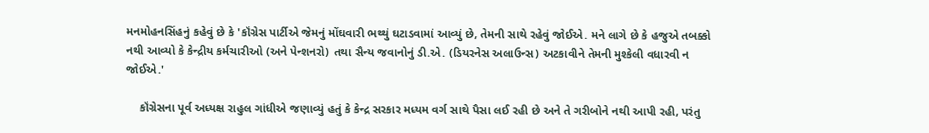મનમોહનસિંહનું કહેવું છે કે 'કૉંગ્રેસ પાર્ટીએ જેમનું મોંઘવારી ભથ્થું ઘટાડવામાં આવ્યું છે, તેમની સાથે રહેવું જોઈએ. મને લાગે છે કે હજુએ તબક્કો નથી આવ્યો કે કેન્દ્રીય કર્મચારીઓ (અને પેન્શનરો) તથા સૈન્ય જવાનોનું ડી.એ. (ડિયરનેસ અલાઉન્સ) અટકાવીને તેમની મુશ્કેલી વધારવી ન જોઈએ.'

    કૉંગ્રેસના પૂર્વ અધ્યક્ષ રાહુલ ગાંધીએ જણાવ્યું હતું કે કેન્દ્ર સરકાર મધ્યમ વર્ગ સાથે પૈસા લઈ રહી છે અને તે ગરીબોને નથી આપી રહી, પરંતુ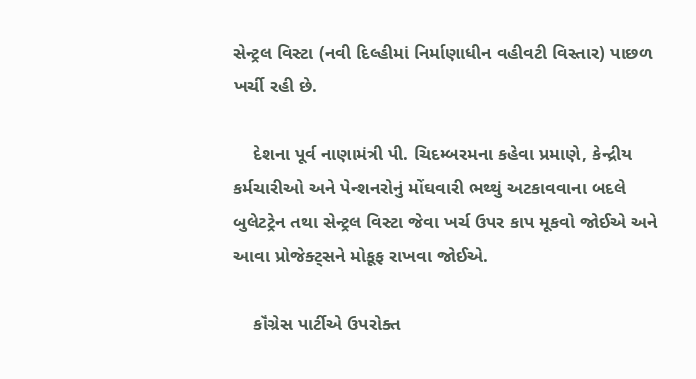સેન્ટ્રલ વિસ્ટા (નવી દિલ્હીમાં નિર્માણાધીન વહીવટી વિસ્તાર) પાછળ ખર્ચી રહી છે.

    દેશના પૂર્વ નાણામંત્રી પી. ચિદમ્બરમના કહેવા પ્રમાણે, કેન્દ્રીય કર્મચારીઓ અને પેન્શનરોનું મોંઘવારી ભથ્થું અટકાવવાના બદલે બુલેટટ્રેન તથા સેન્ટ્રલ વિસ્ટા જેવા ખર્ચ ઉપર કાપ મૂકવો જોઈએ અને આવા પ્રોજેક્ટ્સને મોકૂફ રાખવા જોઈએ.

    કૉંગ્રેસ પાર્ટીએ ઉપરોક્ત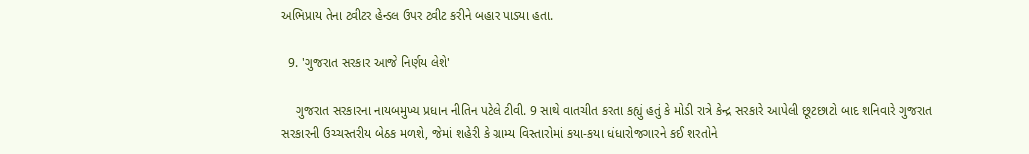અભિપ્રાય તેના ટ્વીટર હેન્ડલ ઉપર ટ્વીટ કરીને બહાર પાડ્યા હતા.

  9. 'ગુજરાત સરકાર આજે નિર્ણય લેશે'

    ગુજરાત સરકારના નાયબમુખ્ય પ્રધાન નીતિન પટેલે ટીવી. 9 સાથે વાતચીત કરતા કહ્યું હતું કે મોડી રાત્રે કેન્દ્ર સરકારે આપેલી છૂટછાટો બાદ શનિવારે ગુજરાત સરકારની ઉચ્ચસ્તરીય બેઠક મળશે, જેમાં શહેરી કે ગ્રામ્ય વિસ્તારોમાં કયા-કયા ધંધારોજગારને કઈ શરતોને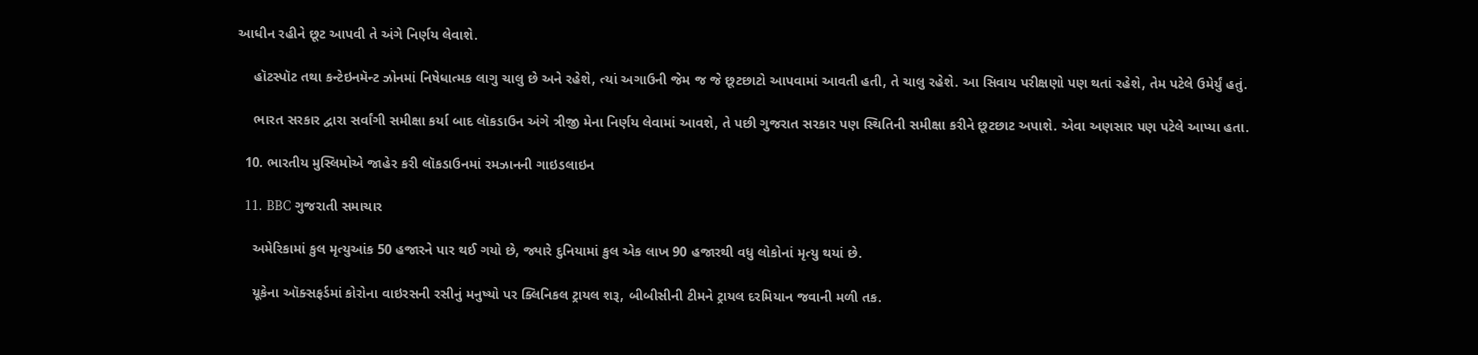આધીન રહીને છૂટ આપવી તે અંગે નિર્ણય લેવાશે.

    હૉટસ્પૉટ તથા કન્ટેઇનમૅન્ટ ઝોનમાં નિષેધાત્મક લાગુ ચાલુ છે અને રહેશે, ત્યાં અગાઉની જેમ જ જે છૂટછાટો આપવામાં આવતી હતી, તે ચાલુ રહેશે. આ સિવાય પરીક્ષણો પણ થતાં રહેશે, તેમ પટેલે ઉમેર્યું હતું.

    ભારત સરકાર દ્વારા સર્વાંગી સમીક્ષા કર્યા બાદ લૉકડાઉન અંગે ત્રીજી મેના નિર્ણય લેવામાં આવશે, તે પછી ગુજરાત સરકાર પણ સ્થિતિની સમીક્ષા કરીને છૂટછાટ અપાશે. એવા અણસાર પણ પટેલે આપ્યા હતા.

  10. ભારતીય મુસ્લિમોએ જાહેર કરી લૉકડાઉનમાં રમઝાનની ગાઇડલાઇન

  11. BBC ગુજરાતી સમાચાર

    અમેરિકામાં કુલ મૃત્યુઆંક 50 હજારને પાર થઈ ગયો છે, જ્યારે દુનિયામાં કુલ એક લાખ 90 હજારથી વધુ લોકોનાં મૃત્યુ થયાં છે.

    યૂકેના ઑક્સફર્ડમાં કોરોના વાઇરસની રસીનું મનુષ્યો પર ક્લિનિકલ ટ્રાયલ શરૂ, બીબીસીની ટીમને ટ્રાયલ દરમિયાન જવાની મળી તક.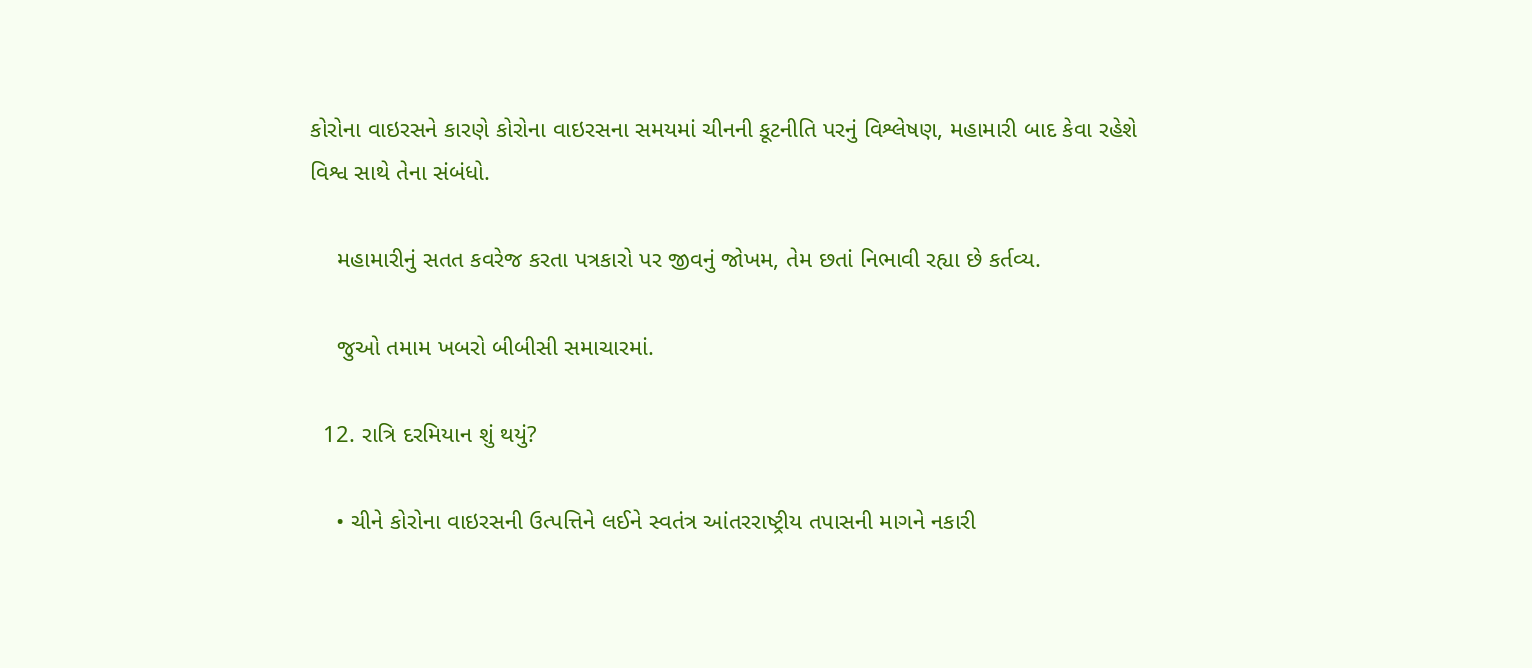કોરોના વાઇરસને કારણે કોરોના વાઇરસના સમયમાં ચીનની કૂટનીતિ પરનું વિશ્લેષણ, મહામારી બાદ કેવા રહેશે વિશ્વ સાથે તેના સંબંધો.

    મહામારીનું સતત કવરેજ કરતા પત્રકારો પર જીવનું જોખમ, તેમ છતાં નિભાવી રહ્યા છે કર્તવ્ય.

    જુઓ તમામ ખબરો બીબીસી સમાચારમાં.

  12. રાત્રિ દરમિયાન શું થયું?

    • ચીને કોરોના વાઇરસની ઉત્પત્તિને લઈને સ્વતંત્ર આંતરરાષ્ટ્રીય તપાસની માગને નકારી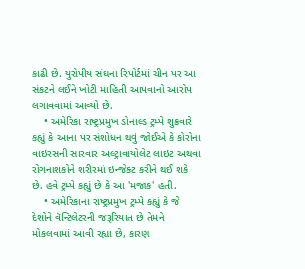કાઢી છે. યુરોપીય સંઘના રિપોર્ટમાં ચીન પર આ સંકટને લઈને ખોટી માહિતી આપવાનો આરોપ લગાવવામાં આવ્યો છે.
    • અમેરિકા રાષ્ટ્રપ્રમુખ ડોનાલ્ડ ટ્રમ્પે શુક્રવારે કહ્યું કે આના પર સંશોધન થવું જોઈએ કે કોરોના વાઇરસની સારવાર અલ્ટ્રાવાયોલેટ લાઇટ અથવા રોગનાશકોને શરીરમાં ઇન્જેક્ટ કરીને થઈ શકે છે. હવે ટ્રમ્પે કહ્યું છે કે આ 'મજાક' હતી.
    • અમેરિકાના રાષ્ટ્રપ્રમુખ ટ્રમ્પે કહ્યું કે જે દેશોને વૅન્ટિલેટરની જરૂરિયાત છે તેમને મોકલવામાં આવી રહ્યા છે, કારણ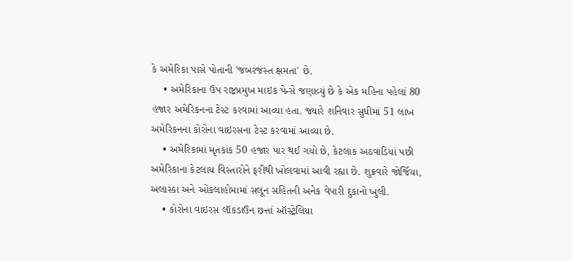કે અમેરિકા પાસે પોતાની 'જબરજસ્ત ક્ષમતા' છે.
    • અમેરિકાના ઉપ રાષ્ટ્રપ્રમુખ માઇક પેન્સે જણાવ્યું છે કે એક મહિના પહેલાં 80 હજાર અમેરિકનના ટેસ્ટ કરવામાં આવ્યા હતા. જ્યારે શનિવાર સુધીમાં 51 લાખ અમેરિકનના કોરોના વાઇરસના ટેસ્ટ કરવામાં આવ્યા છે.
    • અમેરિકામાં મૃતકાંક 50 હજાર પાર થઈ ગયો છે, કેટલાક અઠવાડિયાં પછી અમેરિકાના કેટલાય વિસ્તારોને ફરીથી ખોલવામાં આવી રહ્યા છે. શુક્રવારે જોર્જિયા, અલાસ્કા અને ઓકલાહોમામાં સલૂન સહિતની અનેક વેપારી દુકાનો ખુલી.
    • કોરોના વાઇરસ લૉકડાઉન છત્તાં ઑસ્ટ્રેલિયા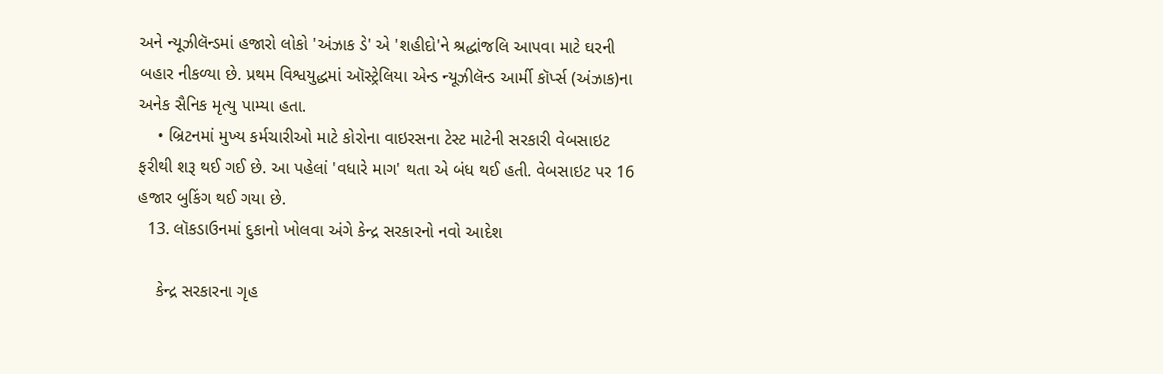અને ન્યૂઝીલૅન્ડમાં હજારો લોકો 'અંઝાક ડે' એ 'શહીદો'ને શ્રદ્ધાંજલિ આપવા માટે ઘરની બહાર નીકળ્યા છે. પ્રથમ વિશ્વયુદ્ધમાં ઑસ્ટ્રેલિયા એન્ડ ન્યૂઝીલૅન્ડ આર્મી કૉર્પ્સ (અંઝાક)ના અનેક સૈનિક મૃત્યુ પામ્યા હતા.
    • બ્રિટનમાં મુખ્ય કર્મચારીઓ માટે કોરોના વાઇરસના ટેસ્ટ માટેની સરકારી વેબસાઇટ ફરીથી શરૂ થઈ ગઈ છે. આ પહેલાં 'વધારે માગ' થતા એ બંધ થઈ હતી. વેબસાઇટ પર 16 હજાર બુકિંગ થઈ ગયા છે.
  13. લૉકડાઉનમાં દુકાનો ખોલવા અંગે કેન્દ્ર સરકારનો નવો આદેશ

    કેન્દ્ર સરકારના ગૃહ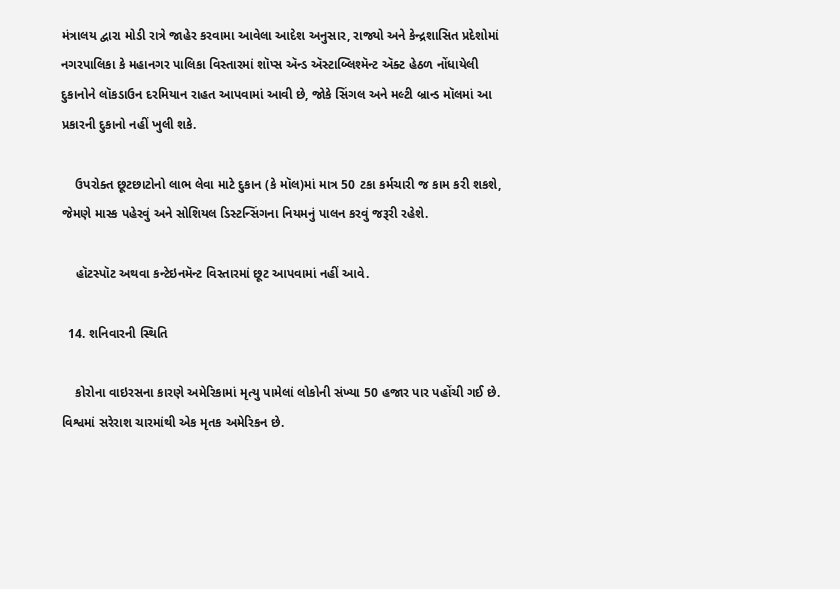મંત્રાલય દ્વારા મોડી રાત્રે જાહેર કરવામા આવેલા આદેશ અનુસાર, રાજ્યો અને કેન્દ્રશાસિત પ્રદેશોમાં નગરપાલિકા કે મહાનગર પાલિકા વિસ્તારમાં શૉપ્સ ઍન્ડ ઍસ્ટાબ્લિશ્મૅન્ટ ઍક્ટ હેઠળ નોંધાયેલી દુકાનોને લૉકડાઉન દરમિયાન રાહત આપવામાં આવી છે, જોકે સિંગલ અને મલ્ટી બ્રાન્ડ મૉલમાં આ પ્રકારની દુકાનો નહીં ખુલી શકે.

    ઉપરોક્ત છૂટછાટોનો લાભ લેવા માટે દુકાન (કે મૉલ)માં માત્ર 50 ટકા કર્મચારી જ કામ કરી શકશે, જેમણે માસ્ક પહેરવું અને સોશિયલ ડિસ્ટન્સિંગના નિયમનું પાલન કરવું જરૂરી રહેશે.

    હૉટસ્પૉટ અથવા કન્ટેઇનમૅન્ટ વિસ્તારમાં છૂટ આપવામાં નહીં આવે.

  14. શનિવારની સ્થિતિ

    કોરોના વાઇરસના કારણે અમેરિકામાં મૃત્યુ પામેલાં લોકોની સંખ્યા 50 હજાર પાર પહોંચી ગઈ છે. વિશ્વમાં સરેરાશ ચારમાંથી એક મૃતક અમેરિકન છે.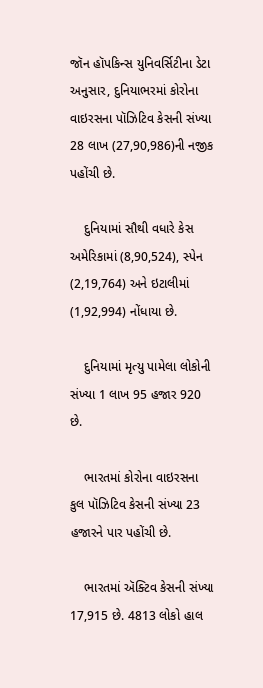જૉન હૉપકિન્સ યુનિવર્સિટીના ડેટા અનુસાર, દુનિયાભરમાં કોરોના વાઇરસના પૉઝિટિવ કેસની સંખ્યા 28 લાખ (27,90,986)ની નજીક પહોંચી છે.

    દુનિયામાં સૌથી વધારે કેસ અમેરિકામાં (8,90,524), સ્પેન (2,19,764) અને ઇટાલીમાં (1,92,994) નોંધાયા છે.

    દુનિયામાં મૃત્યુ પામેલા લોકોની સંખ્યા 1 લાખ 95 હજાર 920 છે.

    ભારતમાં કોરોના વાઇરસના કુલ પૉઝિટિવ કેસની સંખ્યા 23 હજારને પાર પહોંચી છે.

    ભારતમાં ઍક્ટિવ કેસની સંખ્યા 17,915 છે. 4813 લોકો હાલ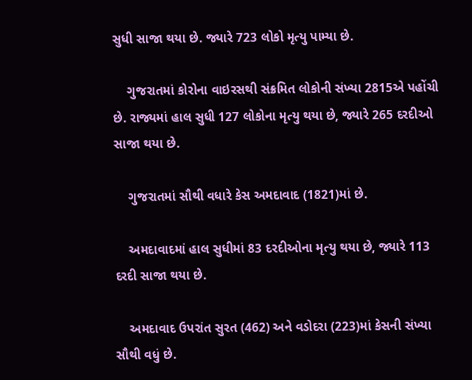સુધી સાજા થયા છે. જ્યારે 723 લોકો મૃત્યુ પામ્યા છે.

    ગુજરાતમાં કોરોના વાઇરસથી સંક્રમિત લોકોની સંખ્યા 2815એ પહોંચી છે. રાજ્યમાં હાલ સુધી 127 લોકોના મૃત્યુ થયા છે, જ્યારે 265 દરદીઓ સાજા થયા છે.

    ગુજરાતમાં સૌથી વધારે કેસ અમદાવાદ (1821)માં છે.

    અમદાવાદમાં હાલ સુધીમાં 83 દરદીઓના મૃત્યુ થયા છે, જ્યારે 113 દરદી સાજા થયા છે.

    અમદાવાદ ઉપરાંત સુરત (462) અને વડોદરા (223)માં કેસની સંખ્યા સૌથી વધું છે.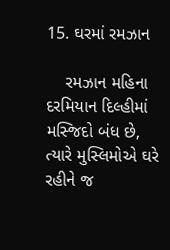15. ઘરમાં રમઝાન

    રમઝાન મહિના દરમિયાન દિલ્હીમાં મસ્જિદો બંધ છે, ત્યારે મુસ્લિમોએ ઘરે રહીને જ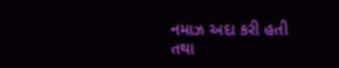નમાઝ અદા કરી હતી તથા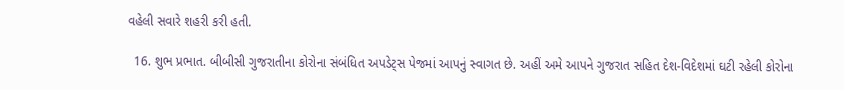વહેલી સવારે શહરી કરી હતી.

  16. શુભ પ્રભાત. બીબીસી ગુજરાતીના કોરોના સંબંધિત અપડેટ્સ પેજમાં આપનું સ્વાગત છે. અહીં અમે આપને ગુજરાત સહિત દેશ-વિદેશમાં ઘટી રહેલી કોરોના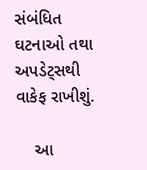સંબંધિત ઘટનાઓ તથા અપડેટ્સથી વાકેફ રાખીશું.

    આ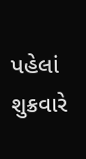પહેલાં શુક્રવારે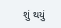શું થયું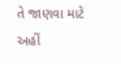તે જાણવા માટે અહીં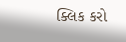ક્લિક કરો